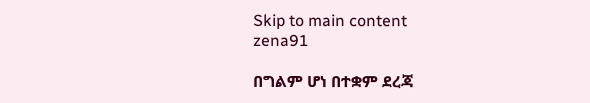Skip to main content
zena91

በግልም ሆነ በተቋም ደረጃ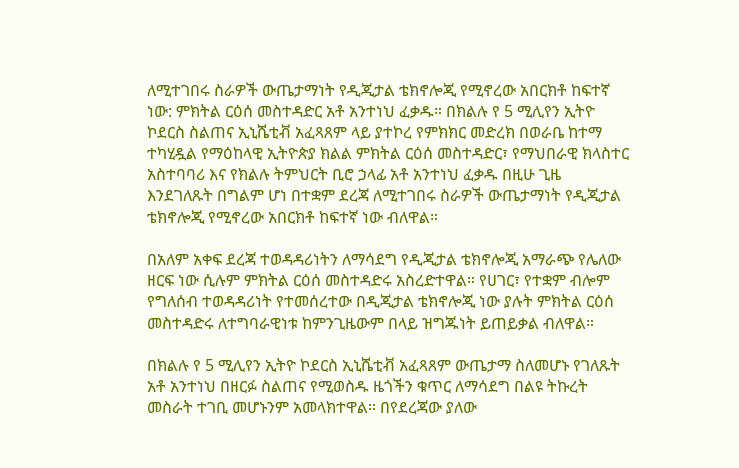ለሚተገበሩ ስራዎች ውጤታማነት የዲጂታል ቴክኖሎጂ የሚኖረው አበርክቶ ከፍተኛ ነው: ምክትል ርዕሰ መስተዳድር አቶ አንተነህ ፈቃዱ። በክልሉ የ 5 ሚሊየን ኢትዮ ኮደርስ ስልጠና ኢኒሼቲቭ አፈጻጸም ላይ ያተኮረ የምክክር መድረክ በወራቤ ከተማ ተካሂዷል የማዕከላዊ ኢትዮጵያ ክልል ምክትል ርዕሰ መስተዳድር፣ የማህበራዊ ክላስተር አስተባባሪ እና የክልሉ ትምህርት ቢሮ ኃላፊ አቶ አንተነህ ፈቃዱ በዚሁ ጊዜ እንደገለጹት በግልም ሆነ በተቋም ደረጃ ለሚተገበሩ ስራዎች ውጤታማነት የዲጂታል ቴክኖሎጂ የሚኖረው አበርክቶ ከፍተኛ ነው ብለዋል።

በአለም አቀፍ ደረጃ ተወዳዳሪነትን ለማሳደግ የዲጂታል ቴክኖሎጂ አማራጭ የሌለው ዘርፍ ነው ሲሉም ምክትል ርዕሰ መስተዳድሩ አስረድተዋል። የሀገር፣ የተቋም ብሎም የግለሰብ ተወዳዳሪነት የተመሰረተው በዲጂታል ቴክኖሎጂ ነው ያሉት ምክትል ርዕሰ መስተዳድሩ ለተግባራዊነቱ ከምንጊዜውም በላይ ዝግጁነት ይጠይቃል ብለዋል።

በክልሉ የ 5 ሚሊየን ኢትዮ ኮደርስ ኢኒሼቲቭ አፈጻጸም ውጤታማ ስለመሆኑ የገለጹት አቶ አንተነህ በዘርፉ ስልጠና የሚወስዱ ዜጎችን ቁጥር ለማሳደግ በልዩ ትኩረት መስራት ተገቢ መሆኑንም አመላክተዋል። በየደረጃው ያለው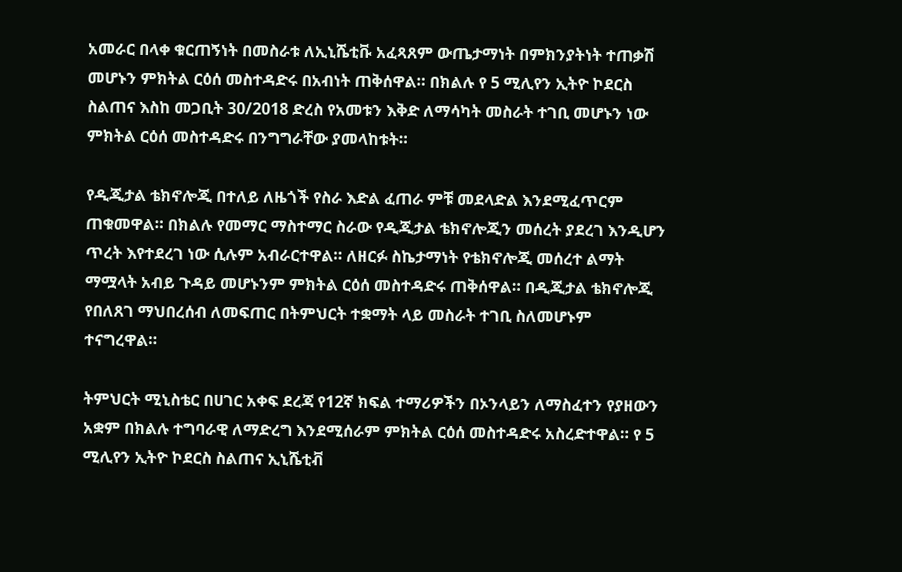አመራር በላቀ ቁርጠኝነት በመስራቱ ለኢኒሼቲቩ አፈጻጸም ውጤታማነት በምክንያትነት ተጠቃሽ መሆኑን ምክትል ርዕሰ መስተዳድሩ በአብነት ጠቅሰዋል። በክልሉ የ 5 ሚሊየን ኢትዮ ኮደርስ ስልጠና እስከ መጋቢት 30/2018 ድረስ የአመቱን እቅድ ለማሳካት መስራት ተገቢ መሆኑን ነው ምክትል ርዕሰ መስተዳድሩ በንግግራቸው ያመላከቱት።

የዲጂታል ቴክኖሎጂ በተለይ ለዜጎች የስራ እድል ፈጠራ ምቹ መደላድል እንደሚፈጥርም ጠቁመዋል። በክልሉ የመማር ማስተማር ስራው የዲጂታል ቴክኖሎጂን መሰረት ያደረገ እንዲሆን ጥረት እየተደረገ ነው ሲሉም አብራርተዋል። ለዘርፉ ስኬታማነት የቴክኖሎጂ መሰረተ ልማት ማሟላት አብይ ጉዳይ መሆኑንም ምክትል ርዕሰ መስተዳድሩ ጠቅሰዋል። በዲጂታል ቴክኖሎጂ የበለጸገ ማህበረሰብ ለመፍጠር በትምህርት ተቋማት ላይ መስራት ተገቢ ስለመሆኑም ተናግረዋል።

ትምህርት ሚኒስቴር በሀገር አቀፍ ደረጃ የ12ኛ ክፍል ተማሪዎችን በኦንላይን ለማስፈተን የያዘውን አቋም በክልሉ ተግባራዊ ለማድረግ እንደሚሰራም ምክትል ርዕሰ መስተዳድሩ አስረድተዋል። የ 5 ሚሊየን ኢትዮ ኮደርስ ስልጠና ኢኒሼቲቭ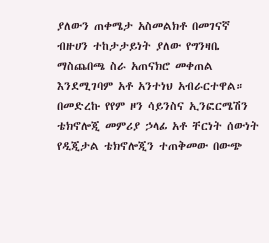ያለውን ጠቀሜታ አስመልክቶ በመገናኛ ብዙሀን ተከታታይነት ያለው የግንዛቤ ማስጨበጫ ስራ አጠናክሮ መቀጠል እንደሚገባም አቶ አንተነህ አብራርተዋል። በመድረኩ የየም ዞን ሳይንስና ኢንፎርሜሽን ቴክኖሎጂ መምሪያ ኃላፊ አቶ ቸርነት ሰውነት የዲጂታል ቴክኖሎጂን ተጠቅመው በውጭ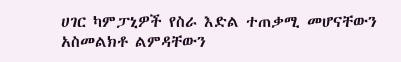ሀገር ካምፓኒዎች የስራ እድል ተጠቃሚ መሆናቸውን አስመልክቶ ልምዳቸውን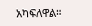አካፍለዋል።